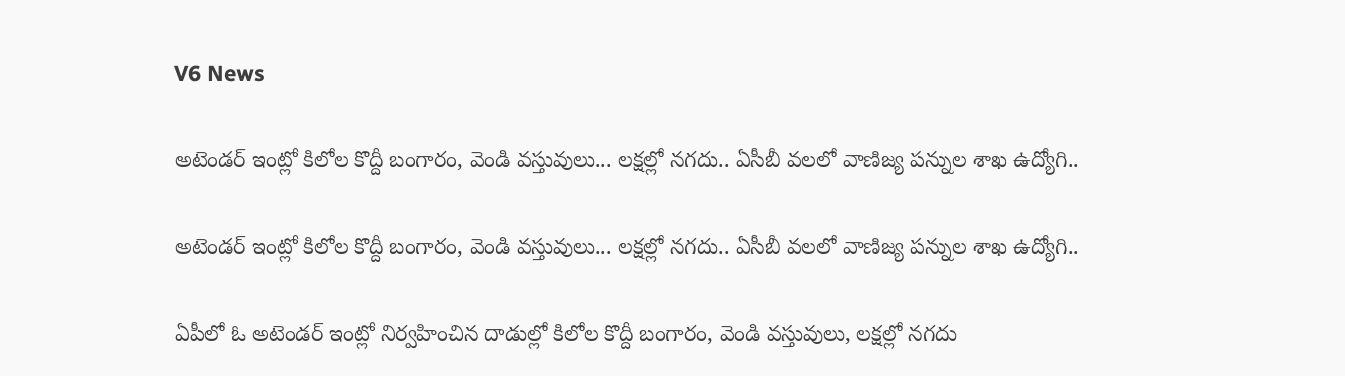V6 News

అటెండర్ ఇంట్లో కిలోల కొద్దీ బంగారం, వెండి వస్తువులు... లక్షల్లో నగదు.. ఏసీబీ వలలో వాణిజ్య పన్నుల శాఖ ఉద్యోగి..

అటెండర్ ఇంట్లో కిలోల కొద్దీ బంగారం, వెండి వస్తువులు... లక్షల్లో నగదు.. ఏసీబీ వలలో వాణిజ్య పన్నుల శాఖ ఉద్యోగి..

ఏపీలో ఓ అటెండర్ ఇంట్లో నిర్వహించిన దాడుల్లో కిలోల కొద్దీ బంగారం, వెండి వస్తువులు, లక్షల్లో నగదు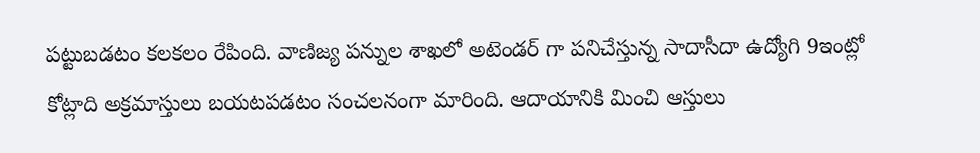పట్టుబడటం కలకలం రేపింది. వాణిజ్య పన్నుల శాఖలో అటెండర్ గా పనిచేస్తున్న సాదాసీదా ఉద్యోగి 9ఇంట్లో కోట్లాది అక్రమాస్తులు బయటపడటం సంచలనంగా మారింది. ఆదాయానికి మించి ఆస్తులు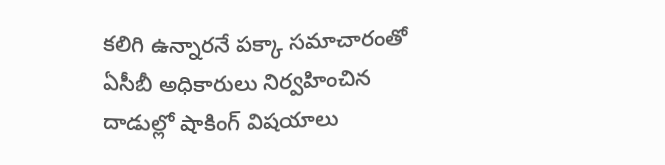కలిగి ఉన్నారనే పక్కా సమాచారంతో ఏసీబీ అధికారులు నిర్వహించిన దాడుల్లో షాకింగ్ విషయాలు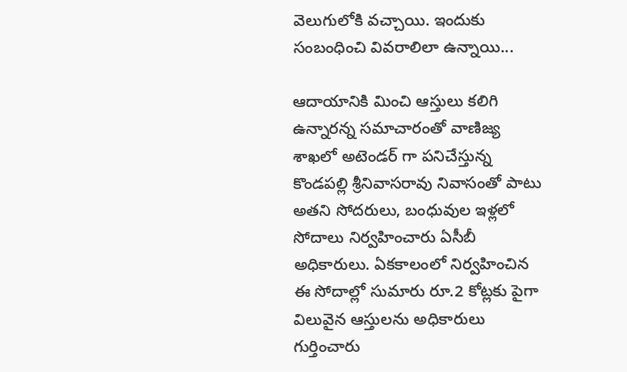వెలుగులోకి వచ్చాయి. ఇందుకు సంబంధించి వివరాలిలా ఉన్నాయి...

ఆదాయానికి మించి ఆస్తులు కలిగి ఉన్నారన్న సమాచారంతో వాణిజ్య శాఖలో అటెండర్ గా పనిచేస్తున్న కొండపల్లి శ్రీనివాసరావు నివాసంతో పాటు అతని సోదరులు, బంధువుల ఇళ్లలో సోదాలు నిర్వహించారు ఏసీబీ అధికారులు. ఏకకాలంలో నిర్వహించిన ఈ సోదాల్లో సుమారు రూ.2 కోట్లకు పైగా విలువైన ఆస్తులను అధికారులు గుర్తించారు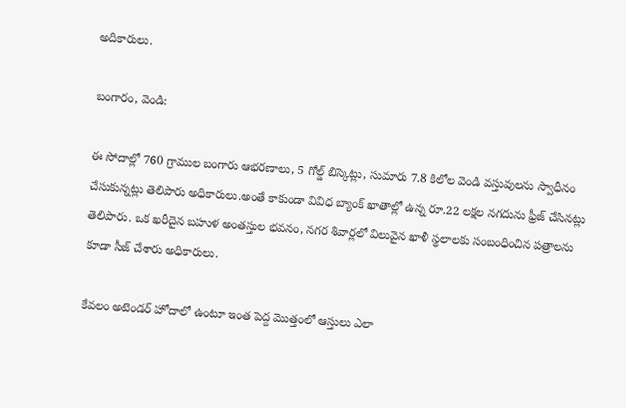అదికారులు.

బంగారం, వెండి:

ఈ సోదాల్లో 760 గ్రాముల బంగారు ఆభరణాలు, 5 గోల్డ్ బిస్కెట్లు, సుమారు 7.8 కిలోల వెండి వస్తువులను స్వాధీనం చేసుకున్నట్లు తెలిపారు అధికారులు.అంతే కాకుండా వివిధ బ్యాంక్ ఖాతాల్లో ఉన్న రూ.22 లక్షల నగదును ఫ్రీజ్ చేసినట్లు తెలిపారు. ఒక ఖరీదైన బహుళ అంతస్తుల భవనం, నగర శివార్లలో విలువైన ఖాళీ స్థలాలకు సంబంధించిన పత్రాలను కూడా సీజ్ చేశారు అధికారులు.

కేవలం అటెండర్ హోదాలో ఉంటూ ఇంత పెద్ద మొత్తంలో ఆస్తులు ఎలా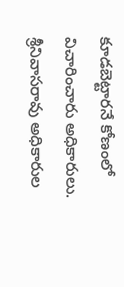కూడబెట్టారనే కోణంలో విచారించారు అధికారులు. శ్రీనివాసరావు అధికారుల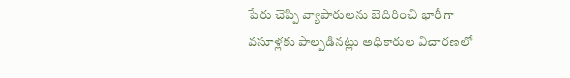పేరు చెప్పి వ్యాపారులను బెదిరించి భారీగా వసూళ్లకు పాల్పడినట్లు అధికారుల విచారణలో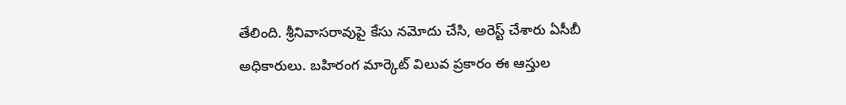తేలింది. శ్రీనివాసరావుపై కేసు నమోదు చేసి, అరెస్ట్ చేశారు ఏసీబీ అధికారులు. బహిరంగ మార్కెట్ విలువ ప్రకారం ఈ ఆస్తుల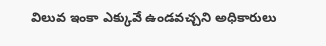విలువ ఇంకా ఎక్కువే ఉండవచ్చని అధికారులు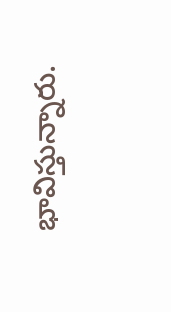భావిస్తున్నారు.